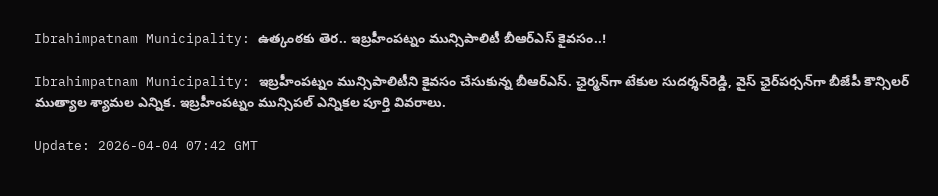Ibrahimpatnam Municipality: ఉత్కంఠకు తెర.. ఇబ్రహీంపట్నం మున్సిపాలిటీ బీఆర్‌ఎస్‌ కైవసం..!

Ibrahimpatnam Municipality: ఇబ్రహీంపట్నం మున్సిపాలిటీని కైవసం చేసుకున్న బీఆర్‌ఎస్‌. ఛైర్మన్‌గా టేకుల సుదర్శన్‌రెడ్డి, వైస్‌ ఛైర్‌పర్సన్‌గా బీజేపీ కౌన్సిలర్‌ ముత్యాల శ్యామల ఎన్నిక. ఇబ్రహీంపట్నం మున్సిపల్ ఎన్నికల పూర్తి వివరాలు.

Update: 2026-04-04 07:42 GMT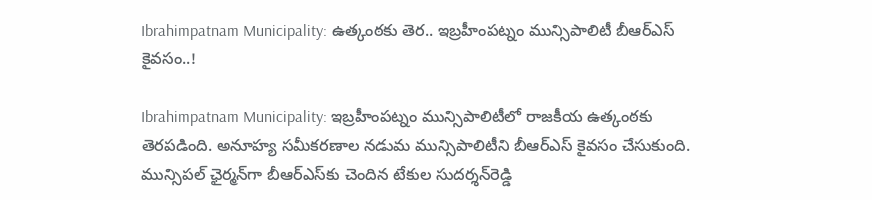Ibrahimpatnam Municipality: ఉత్కంఠకు తెర.. ఇబ్రహీంపట్నం మున్సిపాలిటీ బీఆర్‌ఎస్‌ కైవసం..!

Ibrahimpatnam Municipality: ఇబ్రహీంపట్నం మున్సిపాలిటీలో రాజకీయ ఉత్కంఠకు తెరపడింది. అనూహ్య సమీకరణాల నడుమ మున్సిపాలిటీని బీఆర్‌ఎస్‌ కైవసం చేసుకుంది. మున్సిపల్ ఛైర్మన్‌గా బీఆర్‌ఎస్‌కు చెందిన టేకుల సుదర్శన్‌రెడ్డి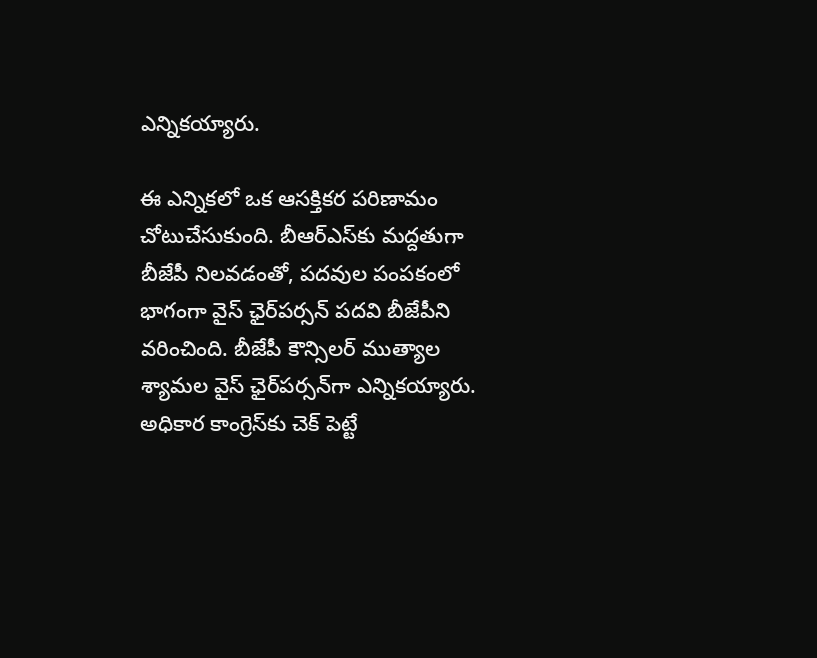ఎన్నికయ్యారు.

ఈ ఎన్నికలో ఒక ఆసక్తికర పరిణామం చోటుచేసుకుంది. బీఆర్‌ఎస్‌కు మద్దతుగా బీజేపీ నిలవడంతో, పదవుల పంపకంలో భాగంగా వైస్‌ ఛైర్‌పర్సన్‌ పదవి బీజేపీని వరించింది. బీజేపీ కౌన్సిలర్‌ ముత్యాల శ్యామల వైస్‌ ఛైర్‌పర్సన్‌గా ఎన్నికయ్యారు. అధికార కాంగ్రెస్‌కు చెక్ పెట్టే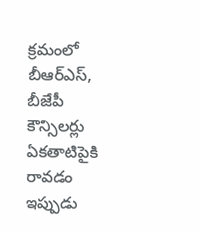క్రమంలో బీఆర్‌ఎస్, బీజేపీ కౌన్సిలర్లు ఏకతాటిపైకి రావడం ఇప్పుడు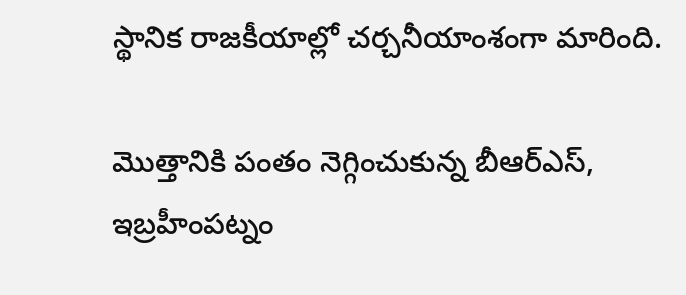స్థానిక రాజకీయాల్లో చర్చనీయాంశంగా మారింది.

మొత్తానికి పంతం నెగ్గించుకున్న బీఆర్‌ఎస్, ఇబ్రహీంపట్నం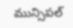మున్సిపల్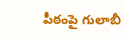పీఠంపై గులాబీ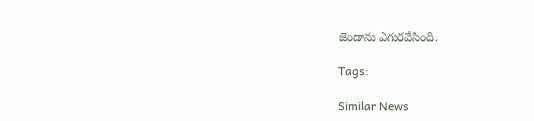జెండాను ఎగురవేసింది.

Tags:

Similar News